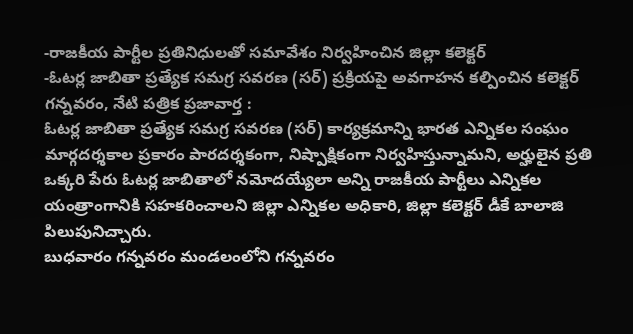-రాజకీయ పార్టీల ప్రతినిధులతో సమావేశం నిర్వహించిన జిల్లా కలెక్టర్
-ఓటర్ల జాబితా ప్రత్యేక సమగ్ర సవరణ (సర్) ప్రక్రియపై అవగాహన కల్పించిన కలెక్టర్
గన్నవరం, నేటి పత్రిక ప్రజావార్త :
ఓటర్ల జాబితా ప్రత్యేక సమగ్ర సవరణ (సర్) కార్యక్రమాన్ని భారత ఎన్నికల సంఘం మార్గదర్శకాల ప్రకారం పారదర్శకంగా, నిష్పాక్షికంగా నిర్వహిస్తున్నామని, అర్హులైన ప్రతి ఒక్కరి పేరు ఓటర్ల జాబితాలో నమోదయ్యేలా అన్ని రాజకీయ పార్టీలు ఎన్నికల యంత్రాంగానికి సహకరించాలని జిల్లా ఎన్నికల అధికారి, జిల్లా కలెక్టర్ డీకే బాలాజి పిలుపునిచ్చారు.
బుధవారం గన్నవరం మండలంలోని గన్నవరం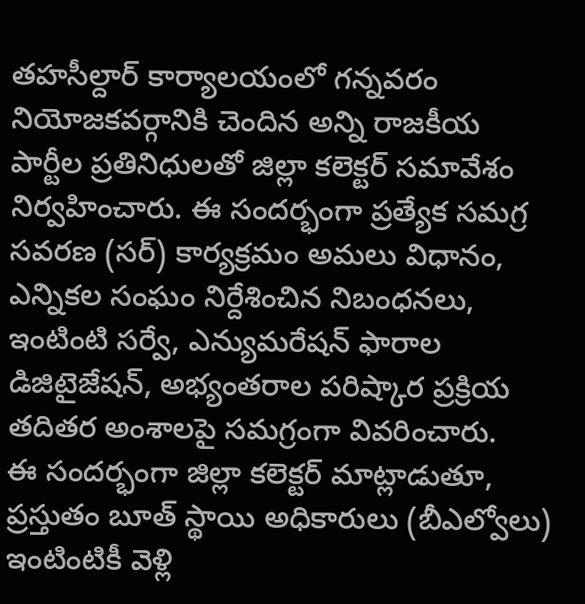తహసీల్దార్ కార్యాలయంలో గన్నవరం నియోజకవర్గానికి చెందిన అన్ని రాజకీయ పార్టీల ప్రతినిధులతో జిల్లా కలెక్టర్ సమావేశం నిర్వహించారు. ఈ సందర్భంగా ప్రత్యేక సమగ్ర సవరణ (సర్) కార్యక్రమం అమలు విధానం, ఎన్నికల సంఘం నిర్దేశించిన నిబంధనలు, ఇంటింటి సర్వే, ఎన్యుమరేషన్ ఫారాల డిజిటైజేషన్, అభ్యంతరాల పరిష్కార ప్రక్రియ తదితర అంశాలపై సమగ్రంగా వివరించారు.
ఈ సందర్భంగా జిల్లా కలెక్టర్ మాట్లాడుతూ, ప్రస్తుతం బూత్ స్థాయి అధికారులు (బీఎల్వోలు) ఇంటింటికీ వెళ్లి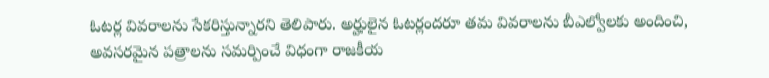ఓటర్ల వివరాలను సేకరిస్తున్నారని తెలిపారు. అర్హులైన ఓటర్లందరూ తమ వివరాలను బీఎల్వోలకు అందించి, అవసరమైన పత్రాలను సమర్పించే విధంగా రాజకీయ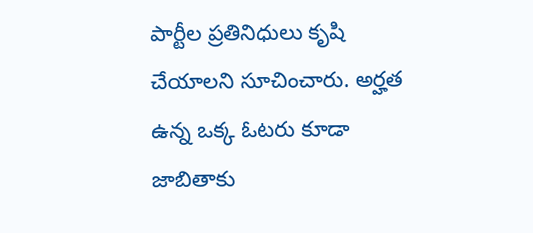పార్టీల ప్రతినిధులు కృషి చేయాలని సూచించారు. అర్హత ఉన్న ఒక్క ఓటరు కూడా జాబితాకు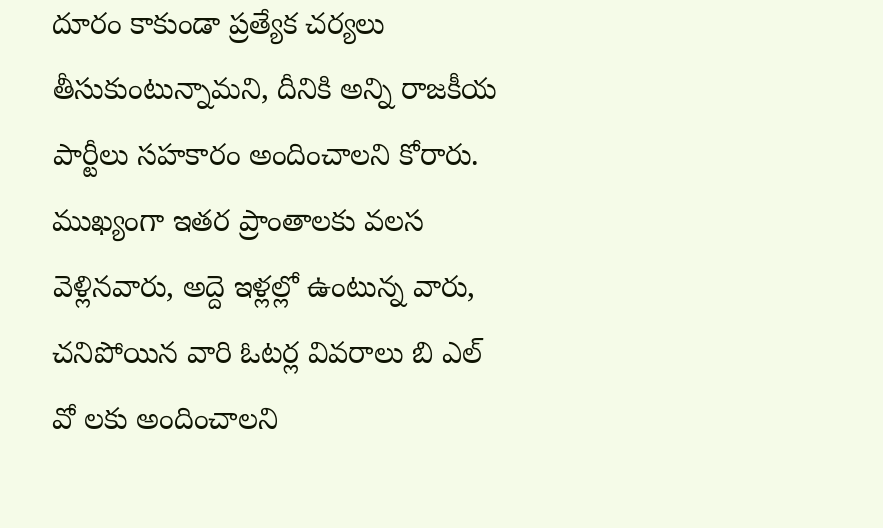దూరం కాకుండా ప్రత్యేక చర్యలు తీసుకుంటున్నామని, దీనికి అన్ని రాజకీయ పార్టీలు సహకారం అందించాలని కోరారు. ముఖ్యంగా ఇతర ప్రాంతాలకు వలస వెళ్లినవారు, అద్దె ఇళ్లల్లో ఉంటున్న వారు, చనిపోయిన వారి ఓటర్ల వివరాలు బి ఎల్ వో లకు అందించాలని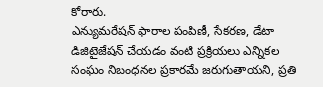కోరారు.
ఎన్యుమరేషన్ ఫారాల పంపిణీ, సేకరణ, డేటా డిజిటైజేషన్ చేయడం వంటి ప్రక్రియలు ఎన్నికల సంఘం నిబంధనల ప్రకారమే జరుగుతాయని, ప్రతి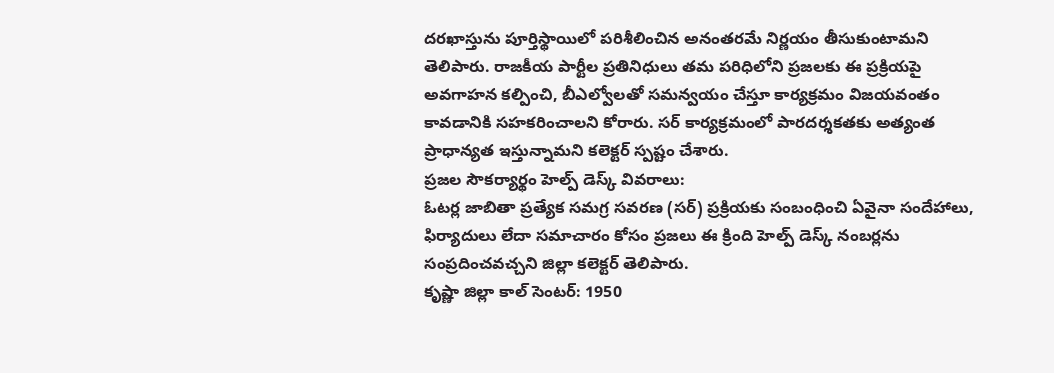దరఖాస్తును పూర్తిస్థాయిలో పరిశీలించిన అనంతరమే నిర్ణయం తీసుకుంటామని తెలిపారు. రాజకీయ పార్టీల ప్రతినిధులు తమ పరిధిలోని ప్రజలకు ఈ ప్రక్రియపై అవగాహన కల్పించి, బీఎల్వోలతో సమన్వయం చేస్తూ కార్యక్రమం విజయవంతం కావడానికి సహకరించాలని కోరారు. సర్ కార్యక్రమంలో పారదర్శకతకు అత్యంత ప్రాధాన్యత ఇస్తున్నామని కలెక్టర్ స్పష్టం చేశారు.
ప్రజల సౌకర్యార్థం హెల్ప్ డెస్క్ వివరాలు:
ఓటర్ల జాబితా ప్రత్యేక సమగ్ర సవరణ (సర్) ప్రక్రియకు సంబంధించి ఏవైనా సందేహాలు, ఫిర్యాదులు లేదా సమాచారం కోసం ప్రజలు ఈ క్రింది హెల్ప్ డెస్క్ నంబర్లను సంప్రదించవచ్చని జిల్లా కలెక్టర్ తెలిపారు.
కృష్ణా జిల్లా కాల్ సెంటర్: 1950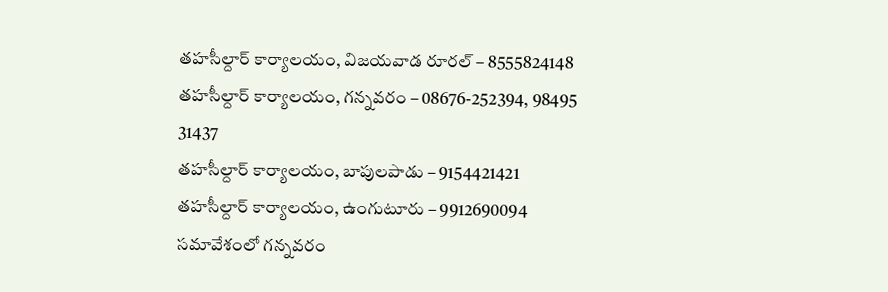తహసీల్దార్ కార్యాలయం, విజయవాడ రూరల్ – 8555824148
తహసీల్దార్ కార్యాలయం, గన్నవరం – 08676-252394, 98495 31437
తహసీల్దార్ కార్యాలయం, బాపులపాడు – 9154421421
తహసీల్దార్ కార్యాలయం, ఉంగుటూరు – 9912690094
సమావేశంలో గన్నవరం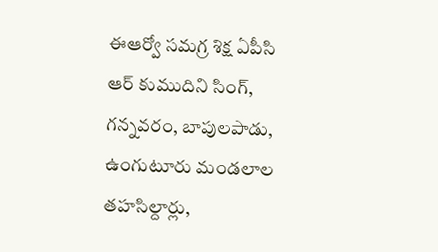ఈఆర్వో సమగ్ర శిక్ష ఏపీసి ఆర్ కుముదిని సింగ్, గన్నవరం, బాపులపాడు, ఉంగుటూరు మండలాల తహసిల్దార్లు,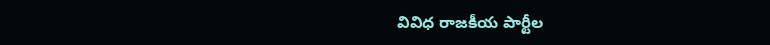వివిధ రాజకీయ పార్టీల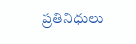ప్రతినిధులు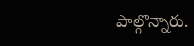పాల్గొన్నారు.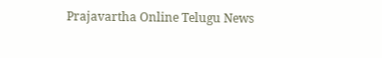Prajavartha Online Telugu News